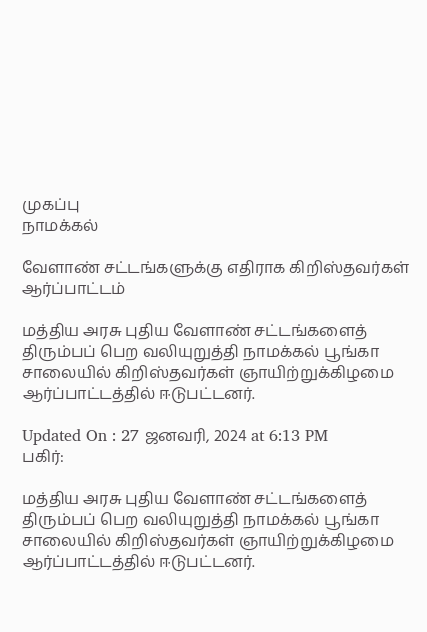முகப்பு
நாமக்கல்

வேளாண் சட்டங்களுக்கு எதிராக கிறிஸ்தவர்கள் ஆர்ப்பாட்டம்

மத்திய அரசு புதிய வேளாண் சட்டங்களைத் திரும்பப் பெற வலியுறுத்தி நாமக்கல் பூங்கா சாலையில் கிறிஸ்தவர்கள் ஞாயிற்றுக்கிழமை ஆர்ப்பாட்டத்தில் ஈடுபட்டனர்.

Updated On : 27 ஜனவரி, 2024 at 6:13 PM
பகிர்:

மத்திய அரசு புதிய வேளாண் சட்டங்களைத் திரும்பப் பெற வலியுறுத்தி நாமக்கல் பூங்கா சாலையில் கிறிஸ்தவர்கள் ஞாயிற்றுக்கிழமை ஆர்ப்பாட்டத்தில் ஈடுபட்டனர்.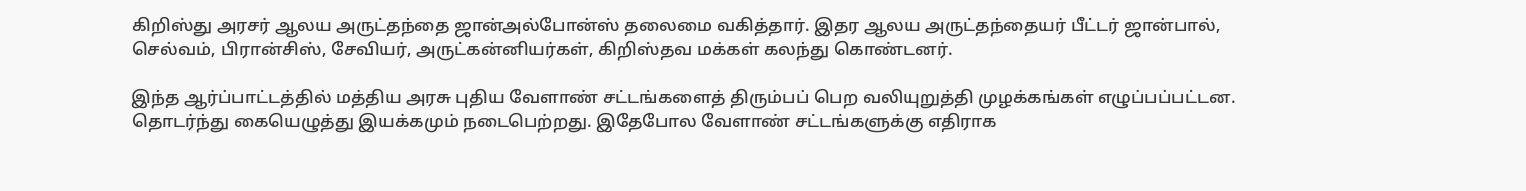கிறிஸ்து அரசர் ஆலய அருட்தந்தை ஜான்அல்போன்ஸ் தலைமை வகித்தார். இதர ஆலய அருட்தந்தையர் பீட்டர் ஜான்பால், செல்வம், பிரான்சிஸ், சேவியர், அருட்கன்னியர்கள், கிறிஸ்தவ மக்கள் கலந்து கொண்டனர்.

இந்த ஆர்ப்பாட்டத்தில் மத்திய அரசு புதிய வேளாண் சட்டங்களைத் திரும்பப் பெற வலியுறுத்தி முழக்கங்கள் எழுப்பப்பட்டன. தொடர்ந்து கையெழுத்து இயக்கமும் நடைபெற்றது. இதேபோல வேளாண் சட்டங்களுக்கு எதிராக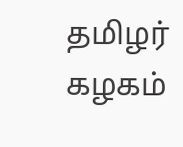தமிழர் கழகம்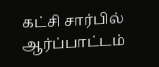கட்சி சார்பில் ஆர்ப்பாட்டம்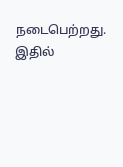நடைபெற்றது. இதில்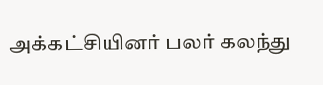அக்கட்சியினர் பலர் கலந்து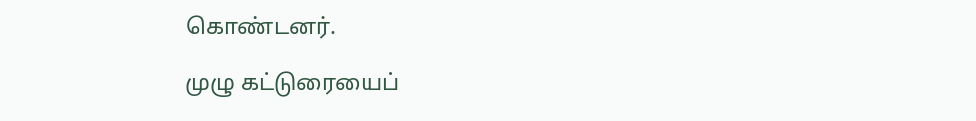கொண்டனர்.

முழு கட்டுரையைப்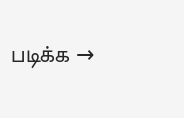படிக்க →